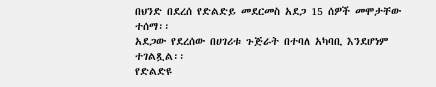በህንድ በደረሰ የድልድይ መደርመስ አደጋ 15 ሰዎች መሞታቸው ተሰማ፡፡
አደጋው የደረሰው በሀገሪቱ ጉጅራት በተባለ አካባቢ እንደሆነም ተገልጿል፡፡
የድልድዩ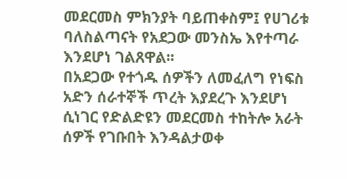መደርመስ ምክንያት ባይጠቀስም፤ የሀገሪቱ ባለስልጣናት የአደጋው መንስኤ እየተጣራ እንደሆነ ገልጸዋል፡፡
በአደጋው የተጎዱ ሰዎችን ለመፈለግ የነፍስ አድን ሰራተኞች ጥረት እያደረጉ እንደሆነ ሲነገር የድልድዩን መደርመስ ተከትሎ አራት ሰዎች የገቡበት እንዳልታወቀ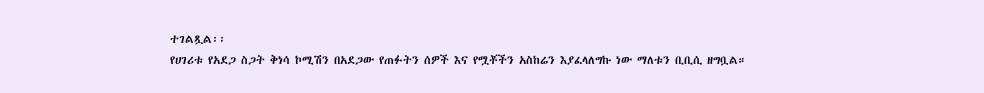ተገልጿል፡፡
የሀገሪቱ የአደጋ ስጋት ቅነሳ ኮሚሽን በአደጋው የጠፉትን ሰዎች እና የሟቾችን አስከሬን እያፈላለግኩ ነው ማለቱን ቢቢሲ ዘግቧል።